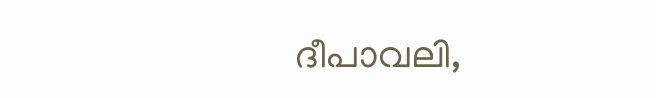ദീപാവലി,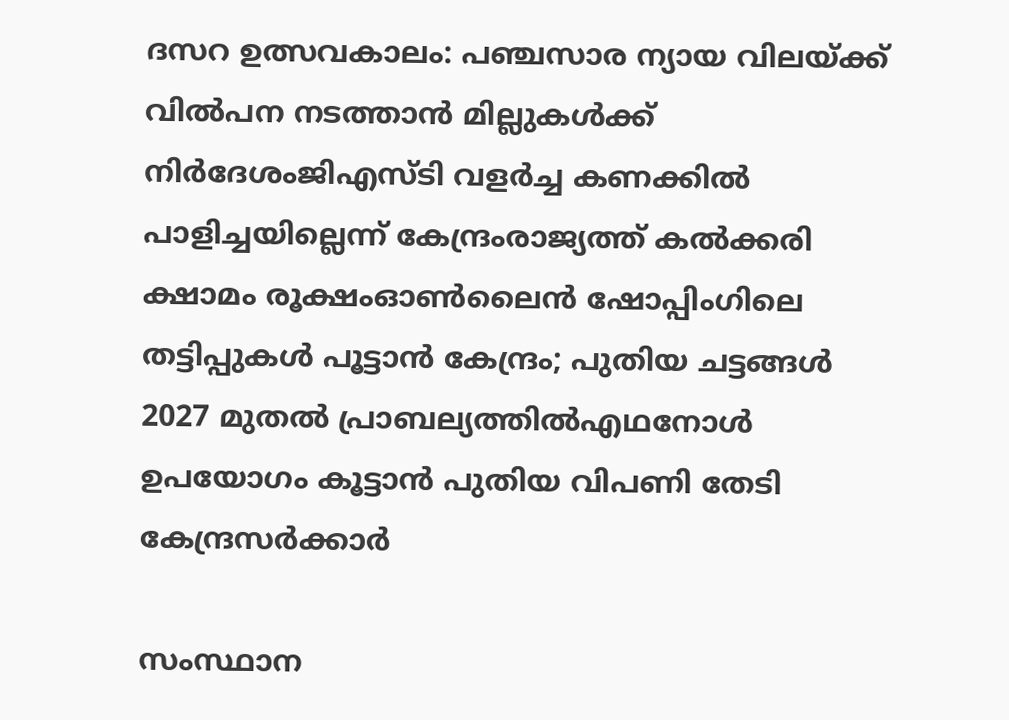ദസറ ഉത്സവകാലം: പഞ്ചസാര ന്യായ വിലയ്ക്ക് വിൽപന നടത്താൻ മില്ലുകൾക്ക് നിർദേശംജിഎസ്ടി വളര്‍ച്ച കണക്കില്‍ പാളിച്ചയില്ലെന്ന് കേന്ദ്രംരാജ്യത്ത് കൽക്കരി ക്ഷാമം രൂക്ഷംഓൺലൈൻ ഷോപ്പിംഗിലെ തട്ടിപ്പുകൾ പൂട്ടാൻ കേന്ദ്രം; പുതിയ ചട്ടങ്ങൾ 2027 മുതൽ പ്രാബല്യത്തിൽഎഥനോള്‍ ഉപയോഗം കൂട്ടാൻ പുതിയ വിപണി തേടി കേന്ദ്രസർക്കാർ

സംസ്ഥാന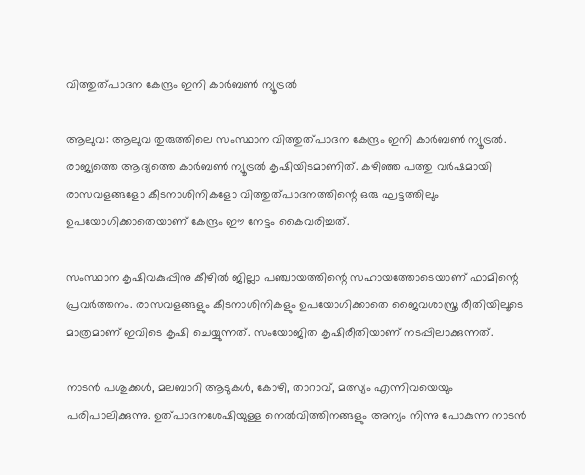വിത്തുത്പാദന കേന്ദ്രം ഇനി കാര്‍ബണ്‍ ന്യൂട്രല്‍

ആലുവ: ആലുവ തുരുത്തിലെ സംസ്ഥാന വിത്തുത്പാദന കേന്ദ്രം ഇനി കാർബൺ ന്യൂട്രൽ. രാജ്യത്തെ ആദ്യത്തെ കാർബൺ ന്യൂട്രൽ കൃഷിയിടമാണിത്. കഴിഞ്ഞ പത്തു വർഷമായി രാസവളങ്ങളോ കീടനാശിനികളോ വിത്തുത്പാദനത്തിന്റെ ഒരു ഘട്ടത്തിലും ഉപയോഗിക്കാതെയാണ് കേന്ദ്രം ഈ നേട്ടം കൈവരിച്ചത്.

സംസ്ഥാന കൃഷിവകുപ്പിനു കീഴിൽ ജില്ലാ പഞ്ചായത്തിന്റെ സഹായത്തോടെയാണ് ഫാമിന്റെ പ്രവർത്തനം. രാസവളങ്ങളും കീടനാശിനികളും ഉപയോഗിക്കാതെ ജൈവശാസ്ത്ര രീതിയിലൂടെ മാത്രമാണ് ഇവിടെ കൃഷി ചെയ്യുന്നത്. സംയോജിത കൃഷിരീതിയാണ് നടപ്പിലാക്കുന്നത്.

നാടൻ പശുക്കൾ, മലബാറി ആടുകൾ, കോഴി, താറാവ്, മത്സ്യം എന്നിവയെയും പരിപാലിക്കുന്നു. ഉത്പാദനശേഷിയുള്ള നെൽവിത്തിനങ്ങളും അന്യം നിന്നു പോകുന്ന നാടൻ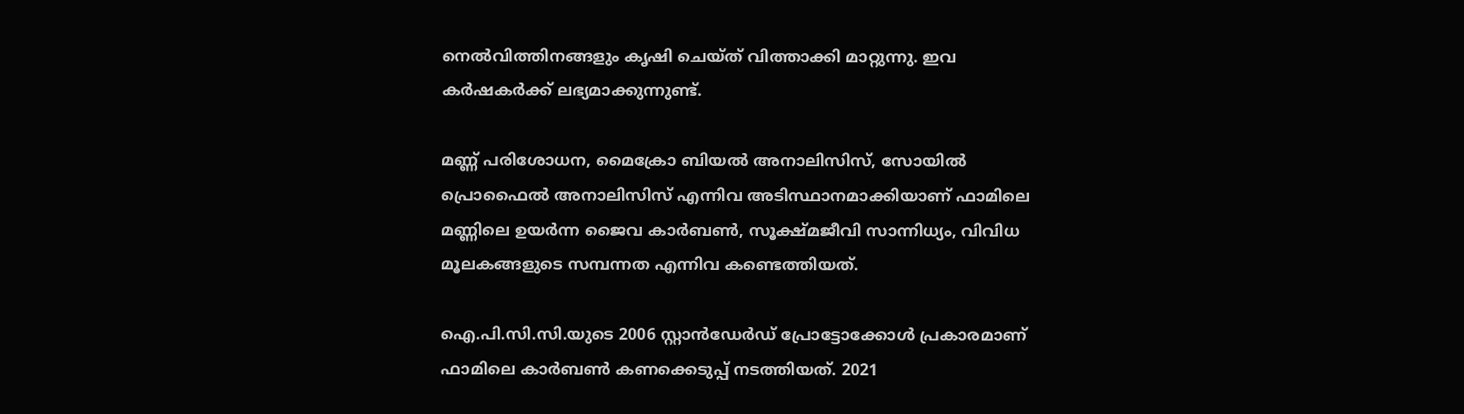നെൽവിത്തിനങ്ങളും കൃഷി ചെയ്ത് വിത്താക്കി മാറ്റുന്നു. ഇവ കർഷകർക്ക് ലഭ്യമാക്കുന്നുണ്ട്.

മണ്ണ് പരിശോധന, മൈക്രോ ബിയൽ അനാലിസിസ്, സോയിൽ പ്രൊഫൈൽ അനാലിസിസ് എന്നിവ അടിസ്ഥാനമാക്കിയാണ് ഫാമിലെ മണ്ണിലെ ഉയർന്ന ജൈവ കാർബൺ, സൂക്ഷ്മജീവി സാന്നിധ്യം, വിവിധ മൂലകങ്ങളുടെ സമ്പന്നത എന്നിവ കണ്ടെത്തിയത്.

ഐ.പി.സി.സി.യുടെ 2006 സ്റ്റാൻഡേർഡ് പ്രോട്ടോക്കോൾ പ്രകാരമാണ് ഫാമിലെ കാർബൺ കണക്കെടുപ്പ് നടത്തിയത്. 2021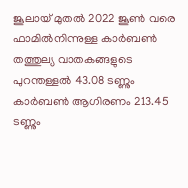ജൂലായ് മുതൽ 2022 ജൂൺ വരെ ഫാമിൽനിന്നുള്ള കാർബൺ തത്തുല്യ വാതകങ്ങളുടെ പുറന്തള്ളൽ 43.08 ടണ്ണും കാർബൺ ആഗിരണം 213.45 ടണ്ണും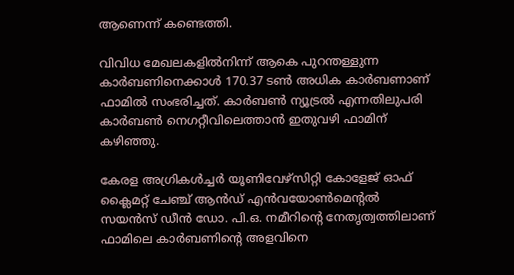ആണെന്ന് കണ്ടെത്തി.

വിവിധ മേഖലകളിൽനിന്ന് ആകെ പുറന്തള്ളുന്ന കാർബണിനെക്കാൾ 170.37 ടൺ അധിക കാർബണാണ് ഫാമിൽ സംഭരിച്ചത്. കാർബൺ ന്യൂട്രൽ എന്നതിലുപരി കാർബൺ നെഗറ്റീവിലെത്താൻ ഇതുവഴി ഫാമിന് കഴിഞ്ഞു.

കേരള അഗ്രികൾച്ചർ യൂണിവേഴ്സിറ്റി കോളേജ് ഓഫ് ക്ലൈമറ്റ് ചേഞ്ച് ആൻഡ് എൻവയോൺമെന്റൽ സയൻസ് ഡീൻ ഡോ. പി.ഒ. നമീറിന്റെ നേതൃത്വത്തിലാണ് ഫാമിലെ കാർബണിന്റെ അളവിനെ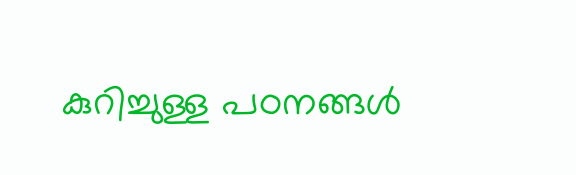കുറിച്ചുള്ള പഠനങ്ങൾ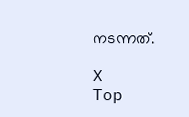നടന്നത്.

X
Top